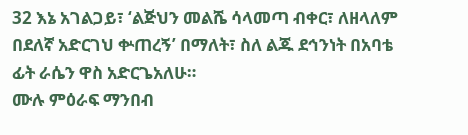32 እኔ አገልጋይ፣ ‘ልጅህን መልሼ ሳላመጣ ብቀር፣ ለዘላለም በደለኛ አድርገህ ቍጠረኝ’ በማለት፣ ስለ ልጁ ደኅንነት በአባቴ ፊት ራሴን ዋስ አድርጌአለሁ።
ሙሉ ምዕራፍ ማንበብ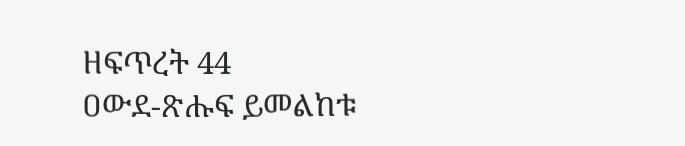ዘፍጥረት 44
ዐውደ-ጽሑፍ ይመልከቱ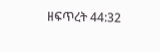ዘፍጥረት 44:32